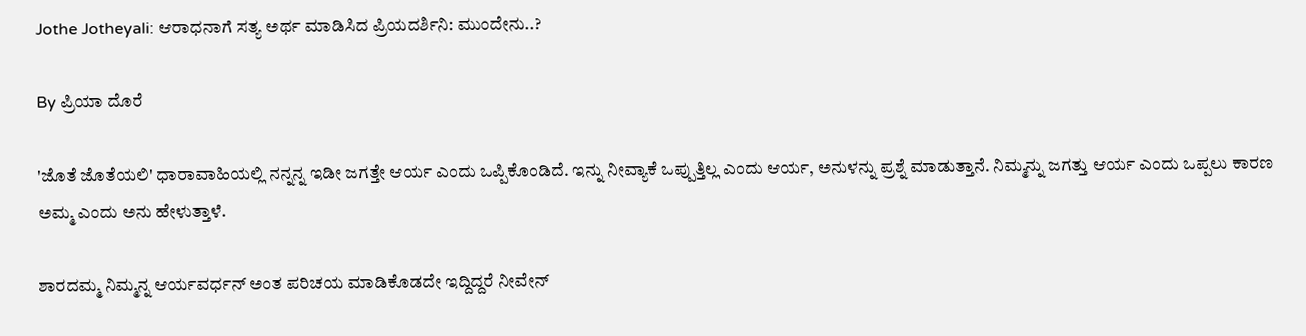Jothe Jotheyali: ಆರಾಧನಾಗೆ ಸತ್ಯ ಅರ್ಥ ಮಾಡಿಸಿದ ಪ್ರಿಯದರ್ಶಿನಿ: ಮುಂದೇನು..?

By ಪ್ರಿಯಾ ದೊರೆ

'ಜೊತೆ ಜೊತೆಯಲಿ' ಧಾರಾವಾಹಿಯಲ್ಲಿ ನನ್ನನ್ನ ಇಡೀ ಜಗತ್ತೇ ಆರ್ಯ ಎಂದು ಒಪ್ಪಿಕೊಂಡಿದೆ. ಇನ್ನು ನೀವ್ಯಾಕೆ ಒಪ್ಪುತ್ತಿಲ್ಲ ಎಂದು ಆರ್ಯ, ಅನುಳನ್ನು ಪ್ರಶ್ನೆ ಮಾಡುತ್ತಾನೆ. ನಿಮ್ಮನ್ನು ಜಗತ್ತು ಆರ್ಯ ಎಂದು ಒಪ್ಪಲು ಕಾರಣ ಅಮ್ಮ ಎಂದು ಅನು ಹೇಳುತ್ತಾಳೆ.

ಶಾರದಮ್ಮ ನಿಮ್ಮನ್ನ ಆರ್ಯವರ್ಧನ್ ಅಂತ ಪರಿಚಯ ಮಾಡಿಕೊಡದೇ ಇದ್ದಿದ್ದರೆ ನೀವೇನ್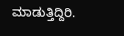ಮಾಡುತ್ತಿದ್ದಿರಿ.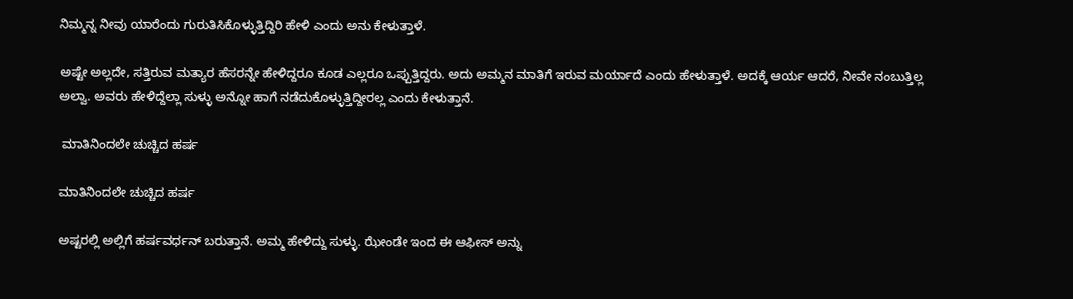ನಿಮ್ಮನ್ನ ನೀವು ಯಾರೆಂದು ಗುರುತಿಸಿಕೊಳ್ಳುತ್ತಿದ್ದಿರಿ ಹೇಳಿ ಎಂದು ಅನು ಕೇಳುತ್ತಾಳೆ.

ಅಷ್ಟೇ ಅಲ್ಲದೇ, ಸತ್ತಿರುವ ಮತ್ಯಾರ ಹೆಸರನ್ನೇ ಹೇಳಿದ್ದರೂ ಕೂಡ ಎಲ್ಲರೂ ಒಪ್ಪುತ್ತಿದ್ದರು. ಅದು ಅಮ್ಮನ ಮಾತಿಗೆ ಇರುವ ಮರ್ಯಾದೆ ಎಂದು ಹೇಳುತ್ತಾಳೆ. ಅದಕ್ಕೆ ಆರ್ಯ ಆದರೆ, ನೀವೇ ನಂಬುತ್ತಿಲ್ಲ ಅಲ್ವಾ. ಅವರು ಹೇಳಿದ್ದೆಲ್ಲಾ ಸುಳ್ಳು ಅನ್ನೋ ಹಾಗೆ ನಡೆದುಕೊಳ್ಳುತ್ತಿದ್ದೀರಲ್ಲ ಎಂದು ಕೇಳುತ್ತಾನೆ.

 ಮಾತಿನಿಂದಲೇ ಚುಚ್ಚಿದ ಹರ್ಷ

ಮಾತಿನಿಂದಲೇ ಚುಚ್ಚಿದ ಹರ್ಷ

ಅಷ್ಟರಲ್ಲಿ ಅಲ್ಲಿಗೆ ಹರ್ಷವರ್ಧನ್ ಬರುತ್ತಾನೆ. ಅಮ್ಮ ಹೇಳಿದ್ದು ಸುಳ್ಳು. ಝೇಂಡೇ ಇಂದ ಈ ಆಫೀಸ್ ಅನ್ನು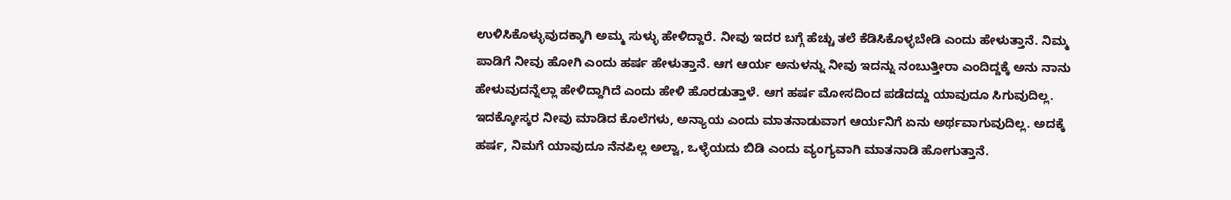ಉಳಿಸಿಕೊಳ್ಳುವುದಕ್ಕಾಗಿ ಅಮ್ಮ ಸುಳ್ಳು ಹೇಳಿದ್ದಾರೆ. ನೀವು ಇದರ ಬಗ್ಗೆ ಹೆಚ್ಚು ತಲೆ ಕೆಡಿಸಿಕೊಳ್ಳಬೇಡಿ ಎಂದು ಹೇಳುತ್ತಾನೆ. ನಿಮ್ಮ ಪಾಡಿಗೆ ನೀವು ಹೋಗಿ ಎಂದು ಹರ್ಷ ಹೇಳುತ್ತಾನೆ. ಆಗ ಆರ್ಯ ಅನುಳನ್ನು ನೀವು ಇದನ್ನು ನಂಬುತ್ತೀರಾ ಎಂದಿದ್ದಕ್ಕೆ ಅನು ನಾನು ಹೇಳುವುದನ್ನೆಲ್ಲಾ ಹೇಳಿದ್ದಾಗಿದೆ ಎಂದು ಹೇಳಿ ಹೊರಡುತ್ತಾಳೆ. ಆಗ ಹರ್ಷ ಮೋಸದಿಂದ ಪಡೆದದ್ದು ಯಾವುದೂ ಸಿಗುವುದಿಲ್ಲ. ಇದಕ್ಕೋಸ್ಕರ ನೀವು ಮಾಡಿದ ಕೊಲೆಗಳು, ಅನ್ಯಾಯ ಎಂದು ಮಾತನಾಡುವಾಗ ಆರ್ಯನಿಗೆ ಏನು ಅರ್ಥವಾಗುವುದಿಲ್ಲ. ಅದಕ್ಕೆ ಹರ್ಷ, ನಿಮಗೆ ಯಾವುದೂ ನೆನಪಿಲ್ಲ ಅಲ್ವಾ, ಒಳ್ಳೆಯದು ಬಿಡಿ ಎಂದು ವ್ಯಂಗ್ಯವಾಗಿ ಮಾತನಾಡಿ ಹೋಗುತ್ತಾನೆ.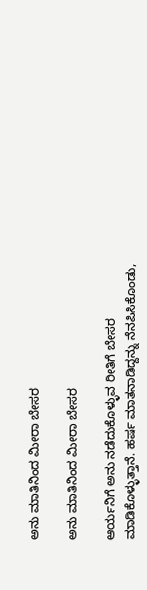ಅನು ಮಾತಿನಿಂದ ಮೀರಾ ಬೇಸರ

ಅನು ಮಾತಿನಿಂದ ಮೀರಾ ಬೇಸರ

ಆರ್ಯನಿಗೆ ಅನು ನಡೆದುಕೊಳ್ಳುವ ರೀತಿಗೆ ಬೇಸರ ಮಾಡಿಕೊಳ್ಳುತ್ತಾನೆ. ಹರ್ಷ ಮಾತನಾಡಿದ್ದನ್ನು ನೆನಪಿಸಿಕೊಂಡು,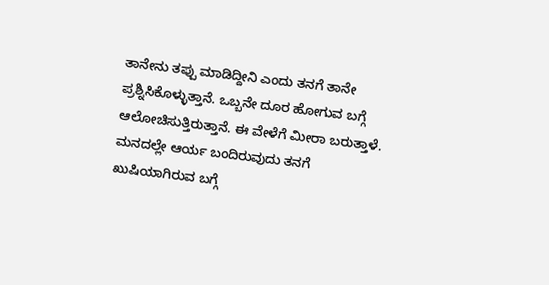ತಾನೇನು ತಪ್ಪು ಮಾಡಿದ್ದೀನಿ ಎಂದು ತನಗೆ ತಾನೇ ಪ್ರಶ್ನಿಸಿಕೊಳ್ಳುತ್ತಾನೆ. ಒಬ್ಬನೇ ದೂರ ಹೋಗುವ ಬಗ್ಗೆ ಆಲೋಚಿಸುತ್ತಿರುತ್ತಾನೆ. ಈ ವೇಳೆಗೆ ಮೀರಾ ಬರುತ್ತಾಳೆ. ಮನದಲ್ಲೇ ಆರ್ಯ ಬಂದಿರುವುದು ತನಗೆ ಖುಷಿಯಾಗಿರುವ ಬಗ್ಗೆ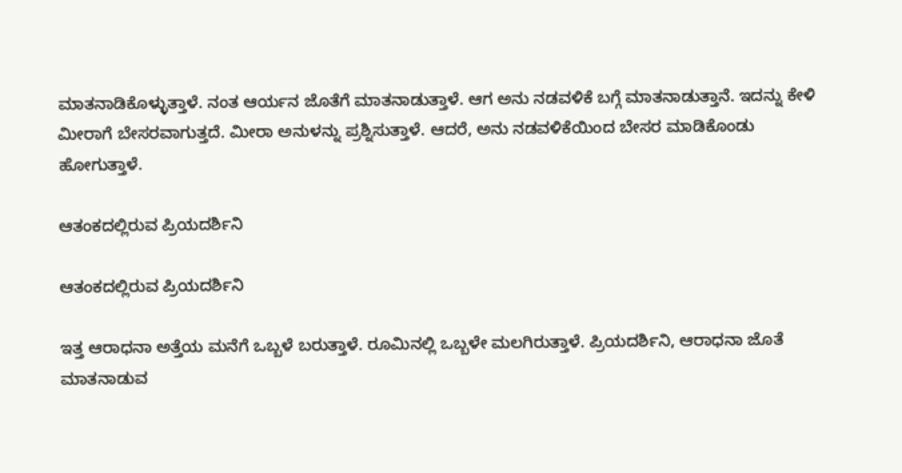ಮಾತನಾಡಿಕೊಳ್ಳುತ್ತಾಳೆ. ನಂತ ಆರ್ಯನ ಜೊತೆಗೆ ಮಾತನಾಡುತ್ತಾಳೆ. ಆಗ ಅನು ನಡವಳಿಕೆ ಬಗ್ಗೆ ಮಾತನಾಡುತ್ತಾನೆ. ಇದನ್ನು ಕೇಳಿ ಮೀರಾಗೆ ಬೇಸರವಾಗುತ್ತದೆ. ಮೀರಾ ಅನುಳನ್ನು ಪ್ರಶ್ನಿಸುತ್ತಾಳೆ. ಆದರೆ, ಅನು ನಡವಳಿಕೆಯಿಂದ ಬೇಸರ ಮಾಡಿಕೊಂಡು ಹೋಗುತ್ತಾಳೆ.

ಆತಂಕದಲ್ಲಿರುವ ಪ್ರಿಯದರ್ಶಿನಿ

ಆತಂಕದಲ್ಲಿರುವ ಪ್ರಿಯದರ್ಶಿನಿ

ಇತ್ತ ಆರಾಧನಾ ಅತ್ತೆಯ ಮನೆಗೆ ಒಬ್ಬಳೆ ಬರುತ್ತಾಳೆ. ರೂಮಿನಲ್ಲಿ ಒಬ್ಬಳೇ ಮಲಗಿರುತ್ತಾಳೆ. ಪ್ರಿಯದರ್ಶಿನಿ, ಆರಾಧನಾ ಜೊತೆ ಮಾತನಾಡುವ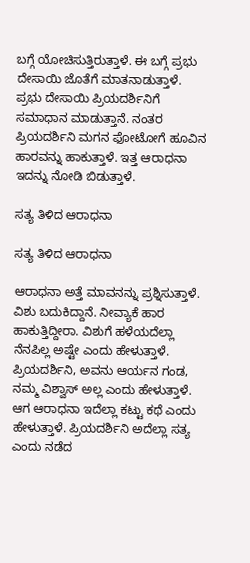ಬಗ್ಗೆ ಯೋಚಿಸುತ್ತಿರುತ್ತಾಳೆ. ಈ ಬಗ್ಗೆ ಪ್ರಭು ದೇಸಾಯಿ ಜೊತೆಗೆ ಮಾತನಾಡುತ್ತಾಳೆ. ಪ್ರಭು ದೇಸಾಯಿ ಪ್ರಿಯದರ್ಶಿನಿಗೆ ಸಮಾಧಾನ ಮಾಡುತ್ತಾನೆ. ನಂತರ ಪ್ರಿಯದರ್ಶಿನಿ ಮಗನ ಫೋಟೋಗೆ ಹೂವಿನ ಹಾರವನ್ನು ಹಾಕುತ್ತಾಳೆ. ಇತ್ತ ಆರಾಧನಾ ಇದನ್ನು ನೋಡಿ ಬಿಡುತ್ತಾಳೆ.

ಸತ್ಯ ತಿಳಿದ ಆರಾಧನಾ

ಸತ್ಯ ತಿಳಿದ ಆರಾಧನಾ

ಆರಾಧನಾ ಅತ್ತೆ ಮಾವನನ್ನು ಪ್ರಶ್ನಿಸುತ್ತಾಳೆ. ವಿಶು ಬದುಕಿದ್ದಾನೆ. ನೀವ್ಯಾಕೆ ಹಾರ ಹಾಕುತ್ತಿದ್ದೀರಾ. ವಿಶುಗೆ ಹಳೆಯದೆಲ್ಲಾ ನೆನಪಿಲ್ಲ ಅಷ್ಟೇ ಎಂದು ಹೇಳುತ್ತಾಳೆ. ಪ್ರಿಯದರ್ಶಿನಿ, ಅವನು ಆರ್ಯನ ಗಂಡ, ನಮ್ಮ ವಿಶ್ವಾಸ್ ಅಲ್ಲ ಎಂದು ಹೇಳುತ್ತಾಳೆ. ಆಗ ಆರಾಧನಾ ಇದೆಲ್ಲಾ ಕಟ್ಟು ಕಥೆ ಎಂದು ಹೇಳುತ್ತಾಳೆ. ಪ್ರಿಯದರ್ಶಿನಿ ಅದೆಲ್ಲಾ ಸತ್ಯ ಎಂದು ನಡೆದ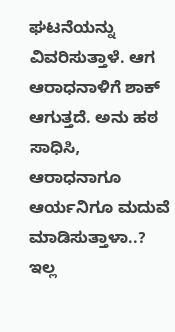ಘಟನೆಯನ್ನು ವಿವರಿಸುತ್ತಾಳೆ. ಆಗ ಆರಾಧನಾಳಿಗೆ ಶಾಕ್ ಆಗುತ್ತದೆ. ಅನು ಹಠ ಸಾಧಿಸಿ, ಆರಾಧನಾಗೂ ಆರ್ಯನಿಗೂ ಮದುವೆ ಮಾಡಿಸುತ್ತಾಳಾ..? ಇಲ್ಲ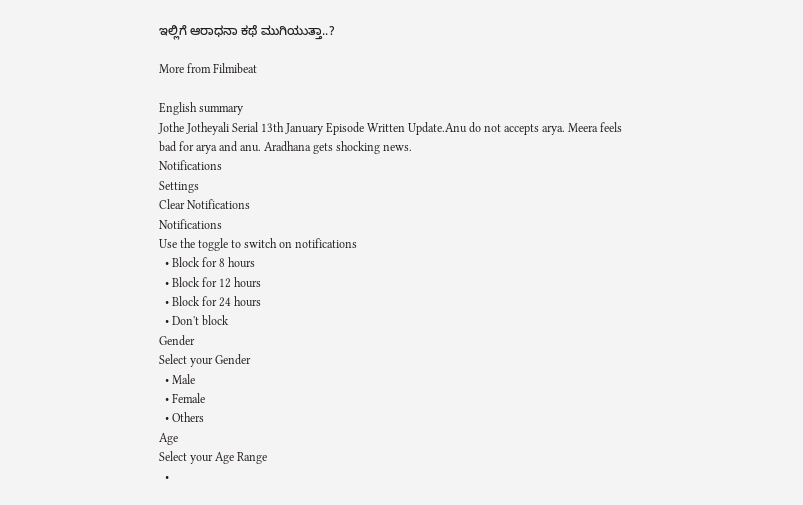ಇಲ್ಲಿಗೆ ಆರಾಧನಾ ಕಥೆ ಮುಗಿಯುತ್ತಾ..?

More from Filmibeat

English summary
Jothe Jotheyali Serial 13th January Episode Written Update.Anu do not accepts arya. Meera feels bad for arya and anu. Aradhana gets shocking news.
Notifications
Settings
Clear Notifications
Notifications
Use the toggle to switch on notifications
  • Block for 8 hours
  • Block for 12 hours
  • Block for 24 hours
  • Don't block
Gender
Select your Gender
  • Male
  • Female
  • Others
Age
Select your Age Range
  •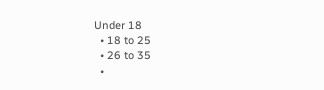Under 18
  • 18 to 25
  • 26 to 35
  •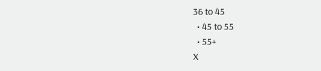36 to 45
  • 45 to 55
  • 55+
X